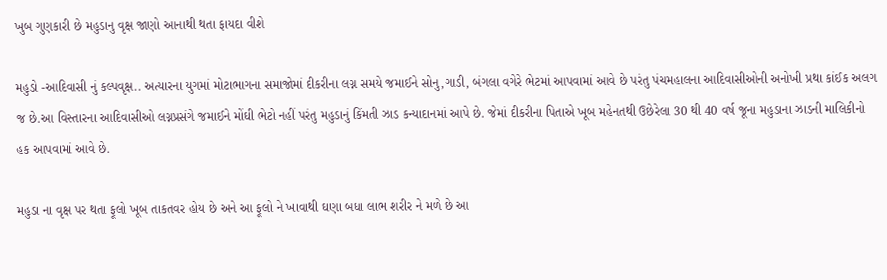ખુબ ગુણકારી છે મહુડાનુ વૃક્ષ જાણો આનાથી થતા ફાયદા વીશે

મહુડો -આદિવાસી નું કલ્પવૃક્ષ.. અત્યારના યુગમાં મોટાભાગના સમાજોમાં દીકરીના લગ્ન સમયે જમાઈને સોનુ,ગાડી, બંગલા વગેરે ભેટમાં આપવામાં આવે છે પરંતુ પંચમહાલના આદિવાસીઓની અનોખી પ્રથા કાંઈક અલગ જ છે.આ વિસ્તારના આદિવાસીઓ લગ્નપ્રસંગે જમાઈને મોંઘી ભેટો નહીં પરંતુ મહુડાનું કિંમતી ઝાડ કન્યાદાનમાં આપે છે. જેમાં દીકરીના પિતાએ ખૂબ મહેનતથી ઉછેરેલા 30 થી 40 વર્ષ જૂના મહુડાના ઝાડની માલિકીનો હક આપવામાં આવે છે.

મહુડા ના વૃક્ષ પર થતા ફૂલો ખૂબ તાકતવર હોય છે અને આ ફૂલો ને ખાવાથી ઘણા બધા લાભ શરીર ને મળે છે આ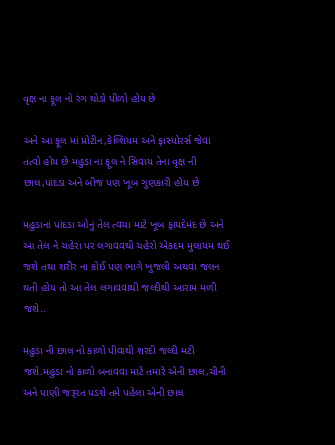વૃક્ષ ના ફૂલ નો રંગ થોડો પીળો હોય છે

અને આ ફૂલ માં પ્રોટીન,કેલ્શિયમ અને ફાસ્પોરર્સ જેવા તત્વો હોય છે મહુડા ના ફૂલ ને સિવાય તેના વૃક્ષ ની છાલ,પાંદડા અને બીજ પણ ખૂબ ગુણકારી હોય છે

મહુડાનાં પાંદડા ઓનું તેલ ત્વચા માટે ખૂબ ફાયદેમંદ છે અને આ તેલ ને ચહેરા પર લગાવવથી ચહેરો એકદમ મુલાયમ થઈ જશે તથા શરીર ના કોઈ પણ ભાગે ખુજલી અથવા જલન થતી હોય તો આ તેલ લગાવવાથી જલ્દીથી આરામ મળી જશે..

મહુડા ની છાલ નો કાળો પીવાથી શરદી જલ્દી મટી જશે.મહુડા નો કાળો બનાવવા માટે તમારે એની છાલ,ચીની અને પાણી જરૂરત પડશે તમે પહેલા એની છાલ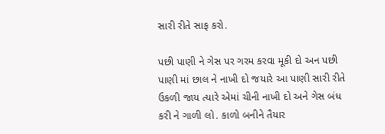સારી રીતે સાફ કરો.

પછી પાણી ને ગેસ પર ગરમ કરવા મૂકી દો અન પછી પાણી માં છાલ ને નાખી દો જયારે આ પાણી સારી રીતે ઉકળી જાય ત્યારે એમાં ચીની નાખી દો અને ગેસ બંધ કરી ને ગાળી લો. કાળો બનીને તૈયાર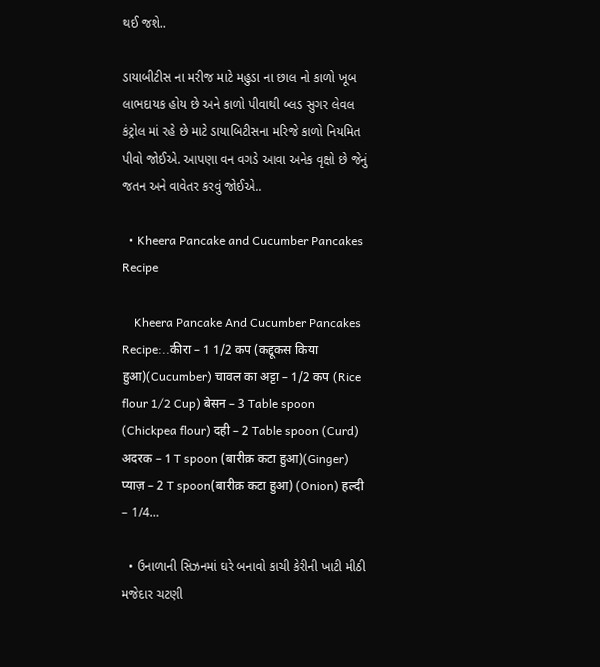થઈ જશે..

ડાયાબીટીસ ના મરીજ માટે મહુડા ના છાલ નો કાળો ખૂબ લાભદાયક હોય છે અને કાળો પીવાથી બ્લડ સુગર લેવલ કંટ્રોલ માં રહે છે માટે ડાયાબિટીસના મરિજે કાળો નિયમિત પીવો જોઈએ. આપણા વન વગડે આવા અનેક વૃક્ષો છે જેનું જતન અને વાવેતર કરવું જોઈએ..

  • Kheera Pancake and Cucumber Pancakes Recipe

    Kheera Pancake And Cucumber Pancakes Recipe:..कीरा – 1 1/2 कप (कद्दूकस किया हुआ)(Cucumber) चावल का अट्टा – 1/2 कप (Rice flour 1/2 Cup) बेसन – 3 Table spoon (Chickpea flour) दही – 2 Table spoon (Curd) अदरक – 1 T spoon (बारीक़ कटा हुआ)(Ginger) प्याज़ – 2 T spoon(बारीक़ कटा हुआ) (Onion) हल्दी – 1/4…

  • ઉનાળાની સિઝનમાં ઘરે બનાવો કાચી કેરીની ખાટી મીઠી મજેદાર ચટણી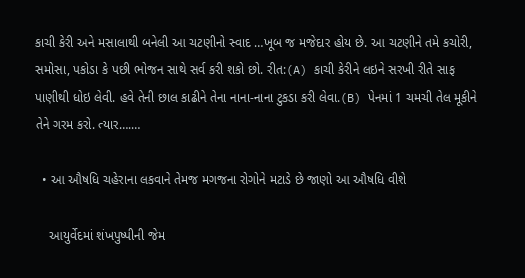કાચી કેરી અને મસાલાથી બનેલી આ ચટણીનો સ્વાદ …ખૂબ જ મજેદાર હોય છે. આ ચટણીને તમે કચોરી, સમોસા, પકોડા કે પછી ભોજન સાથે સર્વ કરી શકો છો. રીત:(A) કાચી કેરીને લઇને સરખી રીતે સાફ પાણીથી ધોઇ લેવી. હવે તેની છાલ કાઢીને તેના નાના-નાના ટુકડા કરી લેવા.(B) પેનમાં 1 ચમચી તેલ મૂકીને તેને ગરમ કરો. ત્યાર….…

  • આ ઔષધિ ચહેરાના લકવાને તેમજ મગજના રોગોને મટાડે છે જાણો આ ઔષધિ વીશે

    આયુર્વેદમાં શંખપુષ્પીની જેમ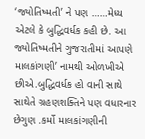‘જ્યોતિષ્મતી’ ને પણ ……મેધ્ય એટલે કે બુદ્ધિવર્ધક કહી છે. આ જ્યોતિષ્મતીને ગુજરાતીમાં આપણે માલકાંગણી’ નામથી ઓળખીએ છીએ.બુદ્ધિવર્ધક હો વાની સાથે સાથેતે ગ્રહણશક્તિને પણ વધારનાર છેગુણ .કર્મો માલકાંગણીની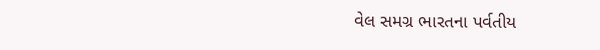વેલ સમગ્ર ભારતના પર્વતીય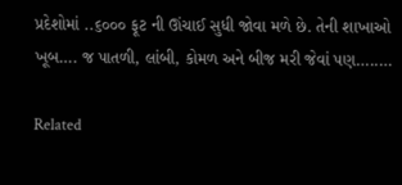પ્રદેશોમાં ..૬૦૦૦ ફૂટ ની ઊંચાઈ સુધી જોવા મળે છે. તેની શાખાઓ ખૂબ…. જ પાતળી, લાંબી, કોમળ અને બીજ મરી જેવાં પણ…..…

Related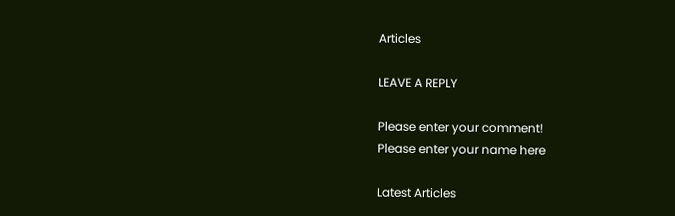Articles

LEAVE A REPLY

Please enter your comment!
Please enter your name here

Latest Articles